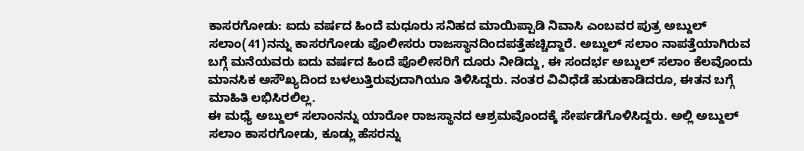ಕಾಸರಗೋಡು: ಐದು ವರ್ಷದ ಹಿಂದೆ ಮಧೂರು ಸನಿಹದ ಮಾಯಿಪ್ಪಾಡಿ ನಿವಾಸಿ ಎಂಬವರ ಪುತ್ರ ಅಬ್ದುಲ್ ಸಲಾಂ(41)ನನ್ನು ಕಾಸರಗೋಡು ಪೊಲೀಸರು ರಾಜಸ್ಥಾನದಿಂದಪತ್ತೆಹಚ್ಚಿದ್ದಾರೆ. ಅಬ್ದುಲ್ ಸಲಾಂ ನಾಪತ್ತೆಯಾಗಿರುವ ಬಗ್ಗೆ ಮನೆಯವರು ಐದು ವರ್ಷದ ಹಿಂದೆ ಪೊಲೀಸರಿಗೆ ದೂರು ನೀಡಿದ್ದು, ಈ ಸಂದರ್ಭ ಅಬ್ದುಲ್ ಸಲಾಂ ಕೆಲವೊಂದು ಮಾನಸಿಕ ಅಸೌಖ್ಯದಿಂದ ಬಳಲುತ್ತಿರುವುದಾಗಿಯೂ ತಿಳಿಸಿದ್ದರು. ನಂತರ ವಿವಿಧೆಡೆ ಹುಡುಕಾಡಿದರೂ, ಈತನ ಬಗ್ಗೆ ಮಾಹಿತಿ ಲಭಿಸಿರಲಿಲ್ಲ.
ಈ ಮಧ್ಯೆ ಅಬ್ದುಲ್ ಸಲಾಂನನ್ನು ಯಾರೋ ರಾಜಸ್ಥಾನದ ಆಶ್ರಮವೊಂದಕ್ಕೆ ಸೇರ್ಪಡೆಗೊಳಿಸಿದ್ದರು. ಅಲ್ಲಿ ಅಬ್ದುಲ್ ಸಲಾಂ ಕಾಸರಗೋಡು, ಕೂಡ್ಲು ಹೆಸರನ್ನು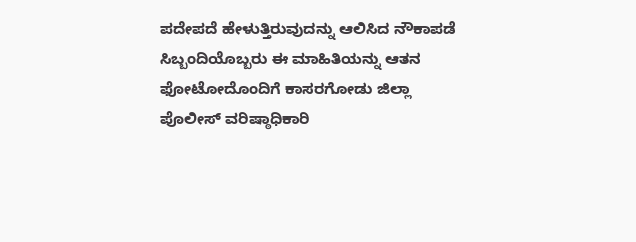ಪದೇಪದೆ ಹೇಳುತ್ತಿರುವುದನ್ನು ಆಲಿಸಿದ ನೌಕಾಪಡೆ ಸಿಬ್ಬಂದಿಯೊಬ್ಬರು ಈ ಮಾಹಿತಿಯನ್ನು ಆತನ ಫೋಟೋದೊಂದಿಗೆ ಕಾಸರಗೋಡು ಜಿಲ್ಲಾ ಪೊಲೀಸ್ ವರಿಷ್ಠಾಧಿಕಾರಿ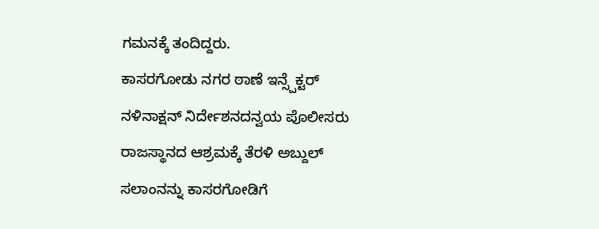ಗಮನಕ್ಕೆ ತಂದಿದ್ದರು.
ಕಾಸರಗೋಡು ನಗರ ಠಾಣೆ ಇನ್ಸ್ಪೆಕ್ಟರ್ ನಳಿನಾಕ್ಷನ್ ನಿರ್ದೇಶನದನ್ವಯ ಪೊಲೀಸರು ರಾಜಸ್ಥಾನದ ಆಶ್ರಮಕ್ಕೆ ತೆರಳಿ ಅಬ್ದುಲ್ ಸಲಾಂನನ್ನು ಕಾಸರಗೋಡಿಗೆ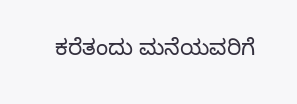ಕರೆತಂದು ಮನೆಯವರಿಗೆ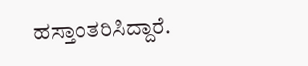ಹಸ್ತಾಂತರಿಸಿದ್ದಾರೆ.